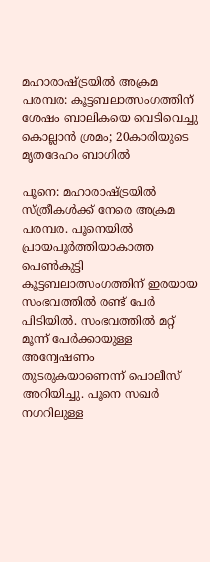മഹാരാഷ്ട്രയിൽ അക്രമ പരമ്പര: കൂട്ടബലാത്സംഗത്തിന് ശേഷം ബാലികയെ വെടിവെച്ചു കൊല്ലാന്‍ ശ്രമം; 20കാരിയുടെ മൃതദേഹം ബാഗിൽ

പൂനെ: മഹാരാഷ്ട്രയിൽ സ്ത്രീകൾക്ക് നേരെ അക്രമ പരമ്പര. പൂനെയില്‍ പ്രായപൂര്‍ത്തിയാകാത്ത പെണ്‍കുട്ടി കൂട്ടബലാത്സംഗത്തിന് ഇരയായ സംഭവത്തില്‍ രണ്ട് പേര്‍ പിടിയില്‍. സംഭവത്തില്‍ മറ്റ് മൂന്ന് പേര്‍ക്കായുള്ള അന്വേഷണം തുടരുകയാണെന്ന് പൊലീസ് അറിയിച്ചു. പൂനെ സഖര്‍ നഗറിലുള്ള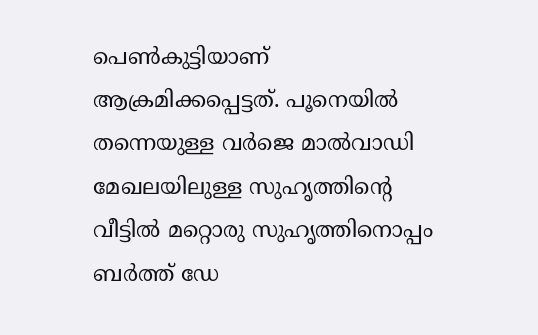പെണ്‍കുട്ടിയാണ് ആക്രമിക്കപ്പെട്ടത്. പൂനെയില്‍ തന്നെയുള്ള വര്‍ജെ മാല്‍വാഡി മേഖലയിലുള്ള സുഹൃത്തിന്റെ വീട്ടില്‍ മറ്റൊരു സുഹൃത്തിനൊപ്പം ബര്‍ത്ത് ഡേ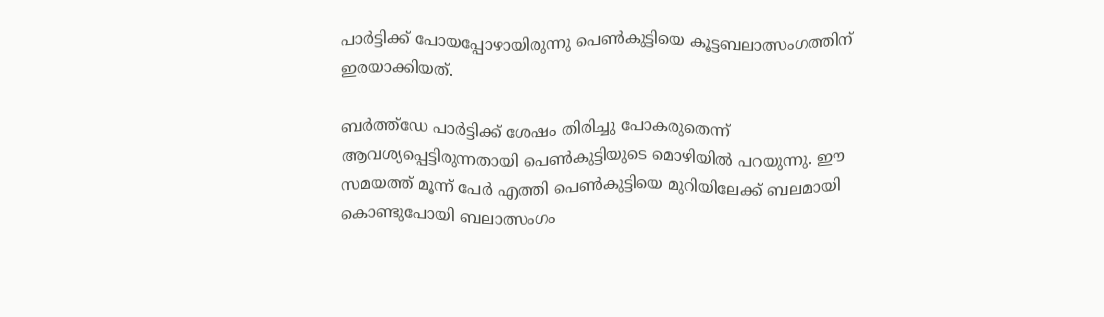പാര്‍ട്ടിക്ക് പോയപ്പോഴായിരുന്നു പെണ്‍കുട്ടിയെ കൂട്ടബലാത്സംഗത്തിന് ഇരയാക്കിയത്.

ബര്‍ത്ത്ഡേ പാര്‍ട്ടിക്ക് ശേഷം തിരിച്ചു പോകരുതെന്ന് ആവശ്യപ്പെട്ടിരുന്നതായി പെണ്‍കുട്ടിയുടെ മൊഴിയില്‍ പറയുന്നു. ഈ സമയത്ത് മൂന്ന് പേര്‍ എത്തി പെണ്‍കുട്ടിയെ മുറിയിലേക്ക് ബലമായി കൊണ്ടുപോയി ബലാത്സംഗം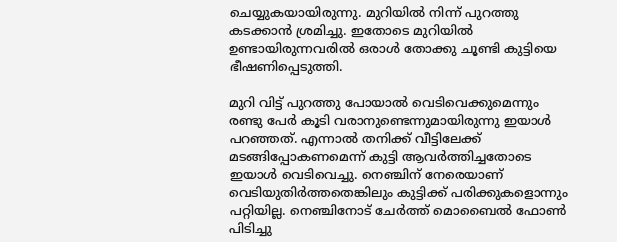ചെയ്യുകയായിരുന്നു. മുറിയില്‍ നിന്ന് പുറത്തു കടക്കാന്‍ ശ്രമിച്ചു. ഇതോടെ മുറിയില്‍ ഉണ്ടായിരുന്നവരില്‍ ഒരാള്‍ തോക്കു ചൂണ്ടി കുട്ടിയെ ഭീഷണിപ്പെടുത്തി.

മുറി വിട്ട് പുറത്തു പോയാല്‍ വെടിവെക്കുമെന്നും രണ്ടു പേര്‍ കൂടി വരാനുണ്ടെന്നുമായിരുന്നു ഇയാള്‍ പറഞ്ഞത്. എന്നാല്‍ തനിക്ക് വീട്ടിലേക്ക് മടങ്ങിപ്പോകണമെന്ന് കുട്ടി ആവര്‍ത്തിച്ചതോടെ ഇയാള്‍ വെടിവെച്ചു. നെഞ്ചിന് നേരെയാണ് വെടിയുതിര്‍ത്തതെങ്കിലും കുട്ടിക്ക് പരിക്കുകളൊന്നും പറ്റിയില്ല. നെഞ്ചിനോട് ചേര്‍ത്ത് മൊബൈല്‍ ഫോണ്‍ പിടിച്ചു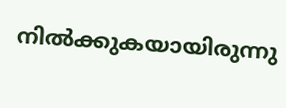നില്‍ക്കുകയായിരുന്നു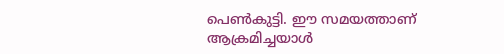പെണ്‍കുട്ടി. ഈ സമയത്താണ് ആക്രമിച്ചയാള്‍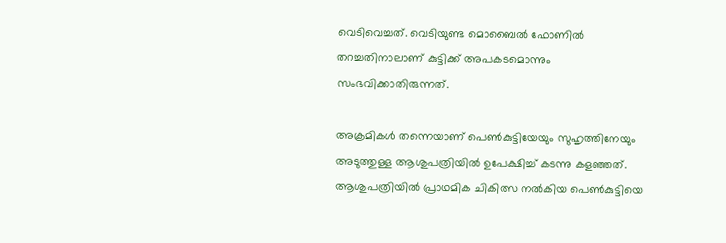വെടിവെച്ചത്. വെടിയുണ്ട മൊബൈല്‍ ഫോണില്‍ തറച്ചതിനാലാണ് കുട്ടിക്ക് അപകടമൊന്നും സംഭവിക്കാതിരുന്നത്.

അക്രമികള്‍ തന്നെയാണ് പെണ്‍കുട്ടിയേയും സുഹൃത്തിനേയും അടുത്തുള്ള ആശുപത്രിയില്‍ ഉപേക്ഷിച്ച്‌ കടന്നു കളഞ്ഞത്. ആശുപത്രിയില്‍ പ്രാഥമിക ചികിത്സ നല്‍കിയ പെണ്‍കുട്ടിയെ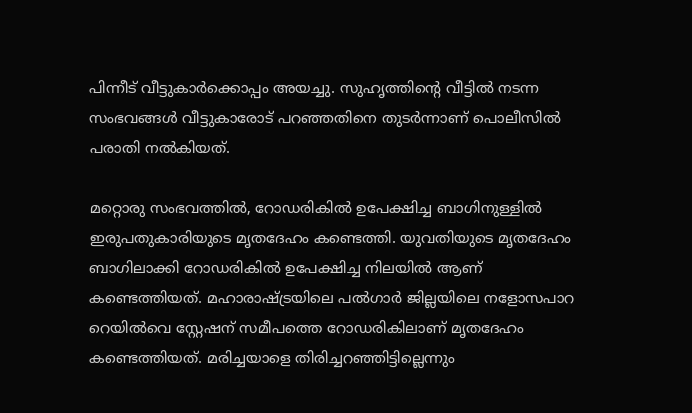പിന്നീട് വീട്ടുകാര്‍ക്കൊപ്പം അയച്ചു. സുഹൃത്തിന്റെ വീട്ടില്‍ നടന്ന സംഭവങ്ങള്‍ വീട്ടുകാരോട് പറഞ്ഞതിനെ തുടര്‍ന്നാണ് പൊലീസില്‍ പരാതി നല്‍കിയത്.

മറ്റൊരു സംഭവത്തില്‍, റോഡരികില്‍ ഉപേക്ഷിച്ച ബാഗിനുള്ളില്‍ ഇരുപതുകാരിയുടെ മൃതദേഹം കണ്ടെത്തി. യുവതിയുടെ മൃതദേഹം ബാഗിലാക്കി റോഡരികില്‍ ഉപേക്ഷിച്ച നിലയില്‍ ആണ് കണ്ടെത്തിയത്. മഹാരാഷ്ട്രയിലെ പല്‍ഗാര്‍ ജില്ലയിലെ നളോസപാറ റെയില്‍വെ സ്റ്റേഷന് സമീപത്തെ റോഡരികിലാണ് മൃതദേഹം കണ്ടെത്തിയത്. മരിച്ചയാളെ തിരിച്ചറഞ്ഞിട്ടില്ലെന്നും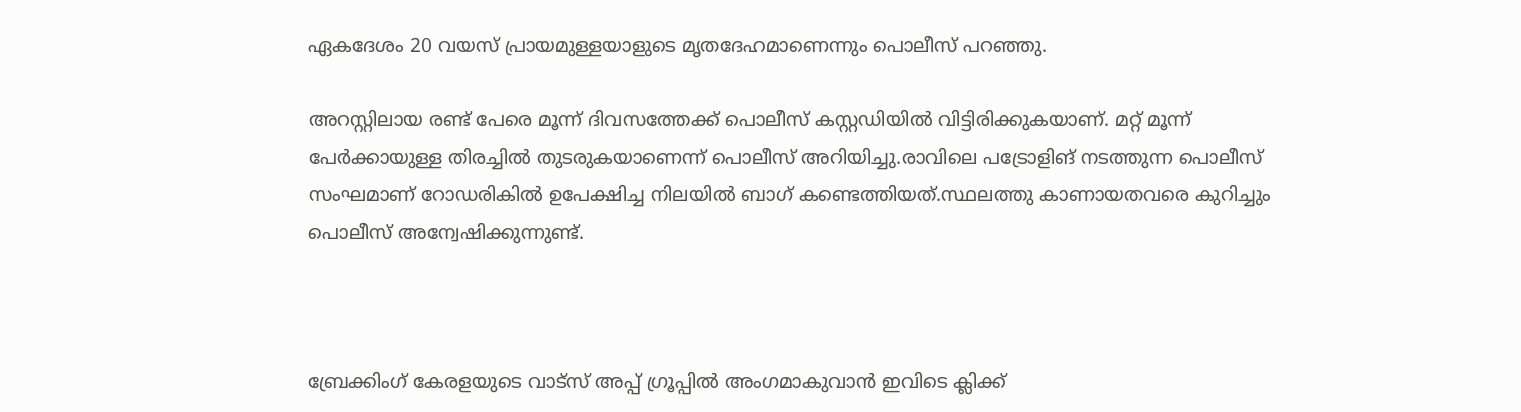ഏകദേശം 20 വയസ് പ്രായമുള്ളയാളുടെ മൃതദേഹമാണെന്നും പൊലീസ് പറഞ്ഞു.

അറസ്റ്റിലായ രണ്ട് പേരെ മൂന്ന് ദിവസത്തേക്ക് പൊലീസ് കസ്റ്റഡിയില്‍ വിട്ടിരിക്കുകയാണ്. മറ്റ് മൂന്ന് പേര്‍ക്കായുള്ള തിരച്ചില്‍ തുടരുകയാണെന്ന് പൊലീസ് അറിയിച്ചു.രാവിലെ പട്രോളിങ് നടത്തുന്ന പൊലീസ് സംഘമാണ് റോഡരികില്‍ ഉപേക്ഷിച്ച നിലയില്‍ ബാഗ് കണ്ടെത്തിയത്.സ്ഥലത്തു കാണായതവരെ കുറിച്ചും പൊലീസ് അന്വേഷിക്കുന്നുണ്ട്.



ബ്രേക്കിംഗ് കേരളയുടെ വാട്സ് അപ്പ് ഗ്രൂപ്പിൽ അംഗമാകുവാൻ ഇവിടെ ക്ലിക്ക്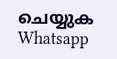ചെയ്യുക Whatsapp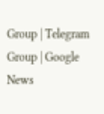Group | Telegram Group | Google News